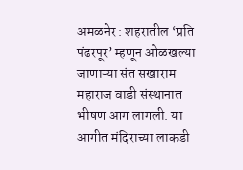अमळनेर : शहरातील ‘प्रति पंढरपूर’ म्हणून ओळखल्या जाणाऱ्या संत सखाराम महाराज वाडी संस्थानात भीषण आग लागली. या आगीत मंदिराच्या लाकडी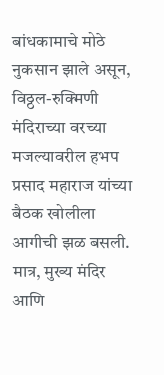बांधकामाचे मोठे नुकसान झाले असून, विठ्ठल-रुक्मिणी मंदिराच्या वरच्या मजल्यावरील हभप प्रसाद महाराज यांच्या बैठक खोलीला आगीची झळ बसली. मात्र, मुख्य मंदिर आणि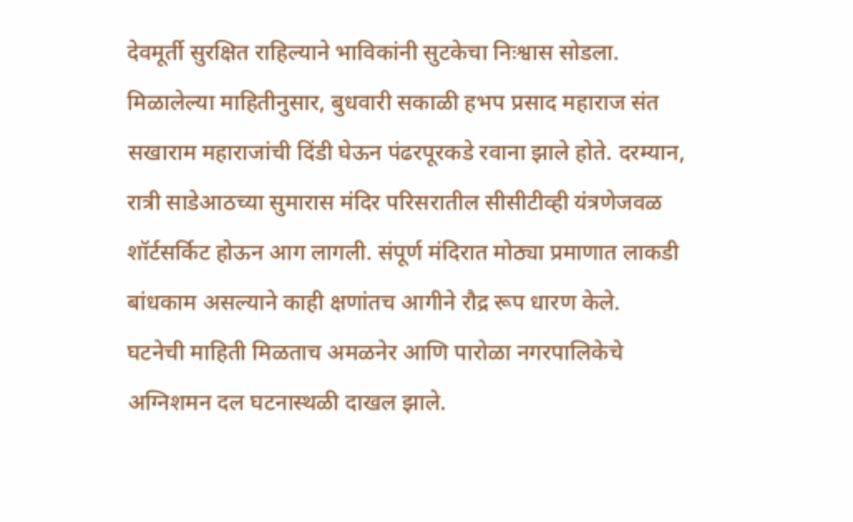देवमूर्ती सुरक्षित राहिल्याने भाविकांनी सुटकेचा निःश्वास सोडला.
मिळालेल्या माहितीनुसार, बुधवारी सकाळी हभप प्रसाद महाराज संत सखाराम महाराजांची दिंडी घेऊन पंढरपूरकडे रवाना झाले होते. दरम्यान, रात्री साडेआठच्या सुमारास मंदिर परिसरातील सीसीटीव्ही यंत्रणेजवळ शॉर्टसर्किट होऊन आग लागली. संपूर्ण मंदिरात मोठ्या प्रमाणात लाकडी बांधकाम असल्याने काही क्षणांतच आगीने रौद्र रूप धारण केले.
घटनेची माहिती मिळताच अमळनेर आणि पारोळा नगरपालिकेचे अग्निशमन दल घटनास्थळी दाखल झाले.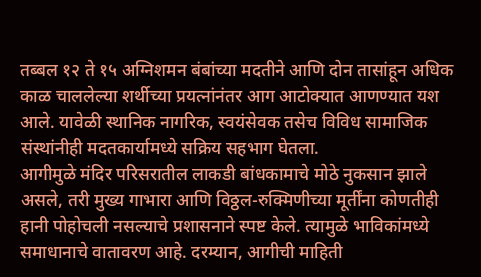तब्बल १२ ते १५ अग्निशमन बंबांच्या मदतीने आणि दोन तासांहून अधिक काळ चाललेल्या शर्थीच्या प्रयत्नांनंतर आग आटोक्यात आणण्यात यश आले. यावेळी स्थानिक नागरिक, स्वयंसेवक तसेच विविध सामाजिक संस्थांनीही मदतकार्यामध्ये सक्रिय सहभाग घेतला.
आगीमुळे मंदिर परिसरातील लाकडी बांधकामाचे मोठे नुकसान झाले असले, तरी मुख्य गाभारा आणि विठ्ठल-रुक्मिणीच्या मूर्तींना कोणतीही हानी पोहोचली नसल्याचे प्रशासनाने स्पष्ट केले. त्यामुळे भाविकांमध्ये समाधानाचे वातावरण आहे. दरम्यान, आगीची माहिती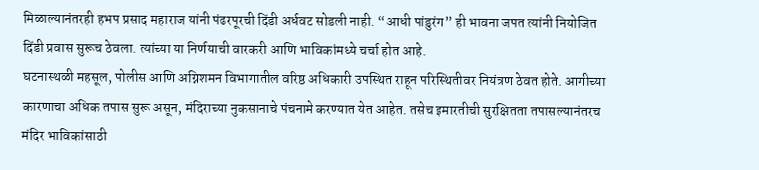मिळाल्यानंतरही हभप प्रसाद महाराज यांनी पंढरपूरची दिंडी अर्धवट सोडली नाही. “आधी पांडुरंग” ही भावना जपत त्यांनी नियोजित दिंडी प्रवास सुरूच ठेवला. त्यांच्या या निर्णयाची वारकरी आणि भाविकांमध्ये चर्चा होत आहे.
घटनास्थळी महसूल, पोलीस आणि अग्निशमन विभागातील वरिष्ठ अधिकारी उपस्थित राहून परिस्थितीवर नियंत्रण ठेवत होते. आगीच्या कारणाचा अधिक तपास सुरू असून, मंदिराच्या नुकसानाचे पंचनामे करण्यात येत आहेत. तसेच इमारतीची सुरक्षितता तपासल्यानंतरच मंदिर भाविकांसाठी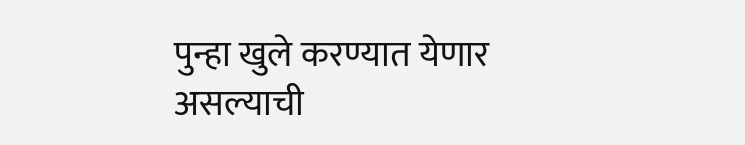पुन्हा खुले करण्यात येणार असल्याची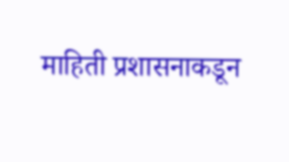माहिती प्रशासनाकडून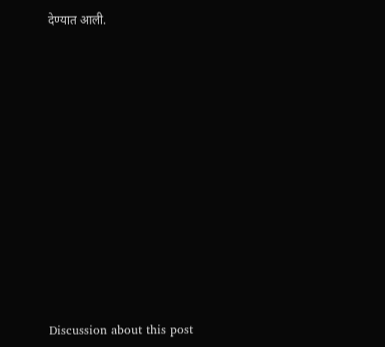देण्यात आली.















Discussion about this post